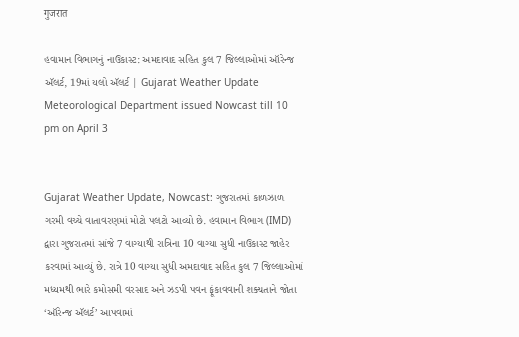गुजरात

હવામાન વિભાગનું નાઉકાસ્ટ: અમદાવાદ સહિત કુલ 7 જિલ્લાઓમાં ઑરેન્જ ઍલર્ટ, 19માં યલો ઍલર્ટ | Gujarat Weather Update Meteorological Department issued Nowcast till 10 pm on April 3


Gujarat Weather Update, Nowcast: ગુજરાતમાં કાળઝાળ ગરમી વચ્ચે વાતાવરણમાં મોટો પલટો આવ્યો છે. હવામાન વિભાગ (IMD) દ્વારા ગુજરાતમાં સાંજે 7 વાગ્યાથી રાત્રિના 10 વાગ્યા સુધી નાઉકાસ્ટ જાહેર કરવામાં આવ્યું છે. રાત્રે 10 વાગ્યા સુધી અમદાવાદ સહિત કુલ 7 જિલ્લાઓમાં મધ્યમથી ભારે કમોસમી વરસાદ અને ઝડપી પવન ફૂંકાવવાની શક્યતાને જોતા ‘ઑરેન્જ ઍલર્ટ’ આપવામાં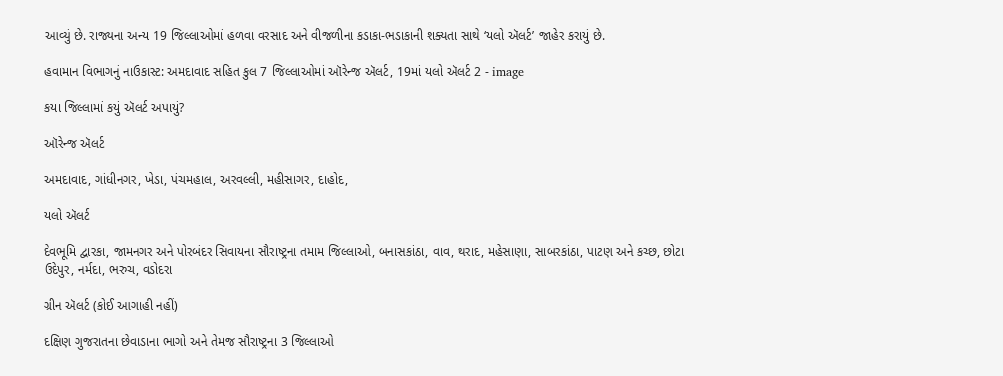આવ્યું છે. રાજ્યના અન્ય 19 જિલ્લાઓમાં હળવા વરસાદ અને વીજળીના કડાકા-ભડાકાની શક્યતા સાથે ‘યલો ઍલર્ટ’ જાહેર કરાયું છે.

હવામાન વિભાગનું નાઉકાસ્ટ: અમદાવાદ સહિત કુલ 7 જિલ્લાઓમાં ઑરેન્જ ઍલર્ટ, 19માં યલો ઍલર્ટ 2 - image

કયા જિલ્લામાં કયું ઍલર્ટ અપાયું?

ઑરેન્જ ઍલર્ટ

અમદાવાદ, ગાંધીનગર, ખેડા, પંચમહાલ, અરવલ્લી, મહીસાગર, દાહોદ,

યલો ઍલર્ટ

દેવભૂમિ દ્વારકા, જામનગર અને પોરબંદર સિવાયના સૌરાષ્ટ્રના તમામ જિલ્લાઓ, બનાસકાંઠા, વાવ, થરાદ, મહેસાણા, સાબરકાંઠા, પાટણ અને કચ્છ, છોટા ઉદેપુર, નર્મદા, ભરુચ, વડોદરા

ગ્રીન ઍલર્ટ (કોઈ આગાહી નહીં)

દક્ષિણ ગુજરાતના છેવાડાના ભાગો અને તેમજ સૌરાષ્ટ્રના 3 જિલ્લાઓ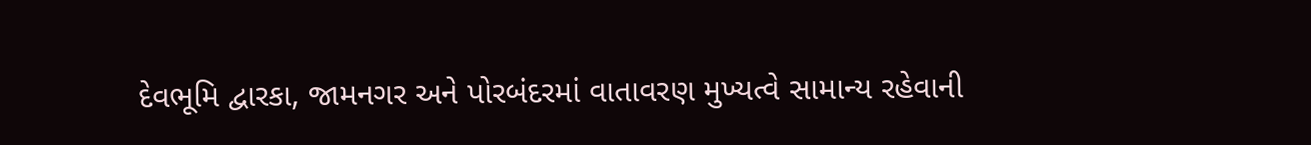દેવભૂમિ દ્વારકા, જામનગર અને પોરબંદરમાં વાતાવરણ મુખ્યત્વે સામાન્ય રહેવાની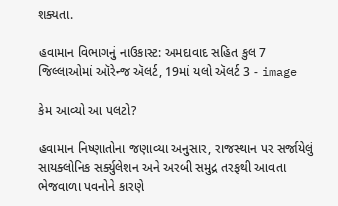શક્યતા.

હવામાન વિભાગનું નાઉકાસ્ટ: અમદાવાદ સહિત કુલ 7 જિલ્લાઓમાં ઑરેન્જ ઍલર્ટ, 19માં યલો ઍલર્ટ 3 - image

કેમ આવ્યો આ પલટો?

હવામાન નિષ્ણાતોના જણાવ્યા અનુસાર, રાજસ્થાન પર સર્જાયેલું સાયક્લોનિક સર્ક્યુલેશન અને અરબી સમુદ્ર તરફથી આવતા ભેજવાળા પવનોને કારણે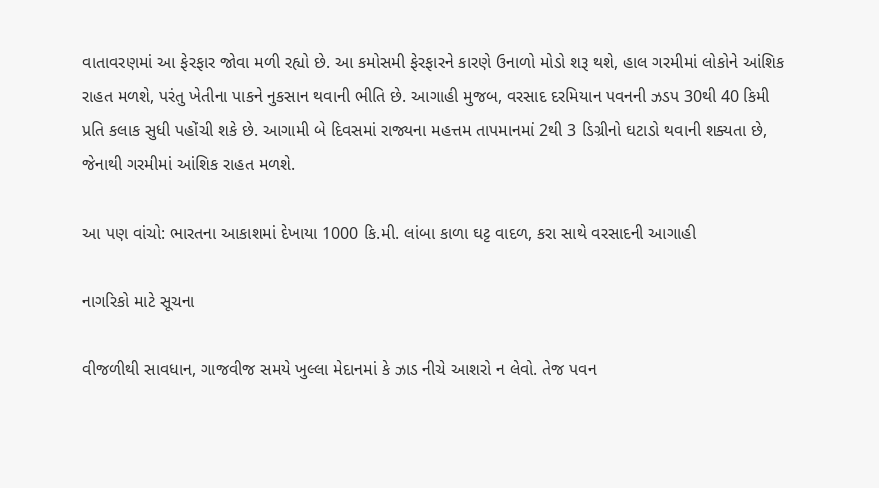વાતાવરણમાં આ ફેરફાર જોવા મળી રહ્યો છે. આ કમોસમી ફેરફારને કારણે ઉનાળો મોડો શરૂ થશે, હાલ ગરમીમાં લોકોને આંશિક રાહત મળશે, પરંતુ ખેતીના પાકને નુકસાન થવાની ભીતિ છે. આગાહી મુજબ, વરસાદ દરમિયાન પવનની ઝડપ 30થી 40 કિમી પ્રતિ કલાક સુધી પહોંચી શકે છે. આગામી બે દિવસમાં રાજ્યના મહત્તમ તાપમાનમાં 2થી 3 ડિગ્રીનો ઘટાડો થવાની શક્યતા છે, જેનાથી ગરમીમાં આંશિક રાહત મળશે.

આ પણ વાંચો: ભારતના આકાશમાં દેખાયા 1000 કિ.મી. લાંબા કાળા ઘટ્ટ વાદળ, કરા સાથે વરસાદની આગાહી

નાગરિકો માટે સૂચના

વીજળીથી સાવધાન, ગાજવીજ સમયે ખુલ્લા મેદાનમાં કે ઝાડ નીચે આશરો ન લેવો. તેજ પવન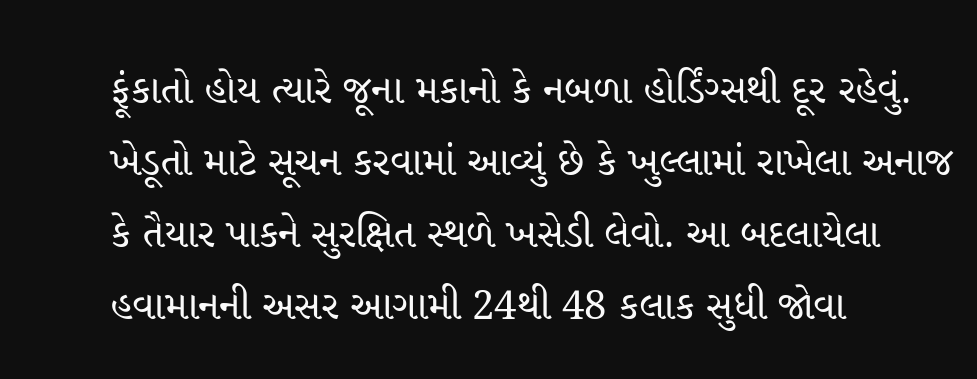ફૂંકાતો હોય ત્યારે જૂના મકાનો કે નબળા હોર્ડિંગ્સથી દૂર રહેવું. ખેડૂતો માટે સૂચન કરવામાં આવ્યું છે કે ખુલ્લામાં રાખેલા અનાજ કે તૈયાર પાકને સુરક્ષિત સ્થળે ખસેડી લેવો. આ બદલાયેલા હવામાનની અસર આગામી 24થી 48 કલાક સુધી જોવા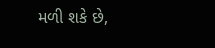મળી શકે છે,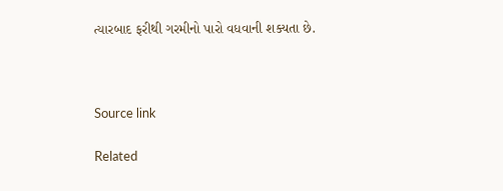ત્યારબાદ ફરીથી ગરમીનો પારો વધવાની શક્યતા છે.



Source link

Related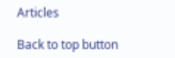Articles

Back to top button